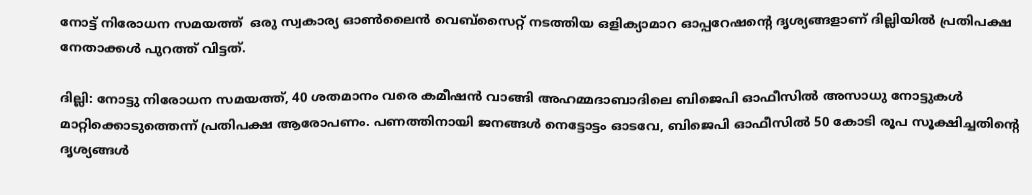നോട്ട് നിരോധന സമയത്ത്  ഒരു സ്വകാര്യ ഓണ്‍ലൈന്‍ വെബ്സൈറ്റ് നടത്തിയ ഒളിക്യാമാറ ഓപ്പറേഷന്‍റെ ദൃശ്യങ്ങളാണ് ദില്ലിയില്‍ പ്രതിപക്ഷ നേതാക്കള്‍ പുറത്ത് വിട്ടത്.

ദില്ലി: നോട്ടു നിരോധന സമയത്ത്, 40 ശതമാനം വരെ കമീഷന്‍ വാങ്ങി അഹമ്മദാബാദിലെ ബിജെപി ഓഫീസില്‍ അസാധു നോട്ടുകള്‍ മാറ്റിക്കൊടുത്തെന്ന് പ്രതിപക്ഷ ആരോപണം. പണത്തിനായി ജനങ്ങള്‍ നെട്ടോട്ടം ഓടവേ, ബിജെപി ഓഫീസില്‍ 50 കോടി രൂപ സൂക്ഷിച്ചതിന്‍റെ ദൃശ്യങ്ങള്‍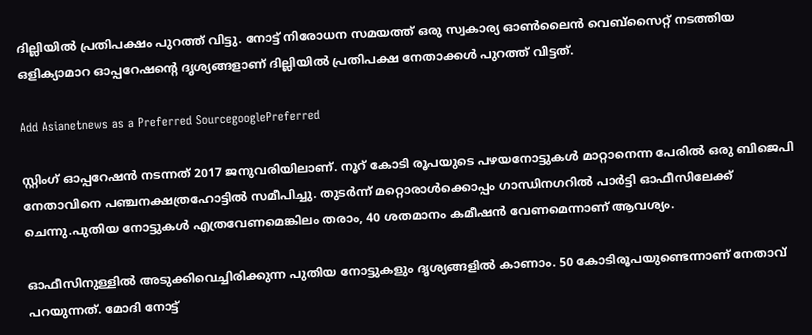ദില്ലിയില്‍ പ്രതിപക്ഷം പുറത്ത് വിട്ടു. നോട്ട് നിരോധന സമയത്ത് ഒരു സ്വകാര്യ ഓണ്‍ലൈന്‍ വെബ്സൈറ്റ് നടത്തിയ ഒളിക്യാമാറ ഓപ്പറേഷന്‍റെ ദൃശ്യങ്ങളാണ് ദില്ലിയില്‍ പ്രതിപക്ഷ നേതാക്കള്‍ പുറത്ത് വിട്ടത്.

Add Asianetnews as a Preferred SourcegooglePreferred

സ്റ്റിംഗ് ഓപ്പറേഷന്‍ നടന്നത് 2017 ജനുവരിയിലാണ്. നൂറ് കോടി രൂപയുടെ പഴയനോട്ടുകള്‍ മാറ്റാനെന്ന പേരില്‍ ഒരു ബിജെപി നേതാവിനെ പഞ്ചനക്ഷത്രഹോട്ടില്‍ സമീപിച്ചു. തുടര്‍ന്ന് മറ്റൊരാള്‍ക്കൊപ്പം ഗാന്ധിനഗറില്‍ പാര്‍ട്ടി ഓഫീസിലേക്ക് ചെന്നു.പുതിയ നോട്ടുകള്‍ എത്രവേണമെങ്കിലം തരാം, 40 ശതമാനം കമീഷന്‍ വേണമെന്നാണ് ആവശ്യം.

ഓഫീസിനുള്ളില്‍ അടുക്കിവെച്ചിരിക്കുന്ന പുതിയ നോട്ടുകളും ദൃശ്യങ്ങളില്‍ കാണാം. 50 കോടിരൂപയുണ്ടെന്നാണ് നേതാവ് പറയുന്നത്. മോദി നോട്ട്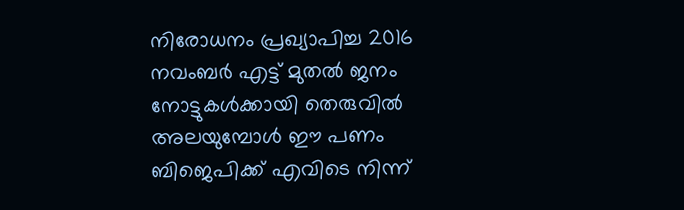നിരോധനം പ്രഖ്യാപിച്ച 2016 നവംബര്‍ എട്ട് മുതല്‍ ജനം നോട്ടുകള്‍ക്കായി തെരുവില്‍ അലയുമ്പോള്‍ ഈ പണം ബിജെപിക്ക് എവിടെ നിന്ന്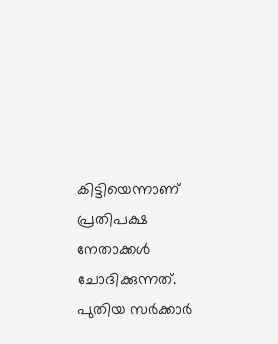കിട്ടിയെന്നാണ് പ്രതിപക്ഷ നേതാക്കള്‍ ചോദിക്കുന്നത്. പുതിയ സര്‍ക്കാര്‍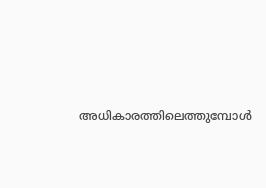അധികാരത്തിലെത്തുമ്പോള്‍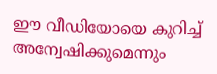ഈ വീഡിയോയെ കുറിച്ച് അന്വേഷിക്കുമെന്നും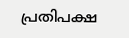പ്രതിപക്ഷ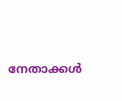നേതാക്കള്‍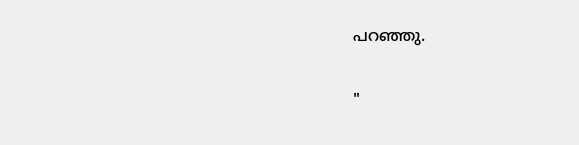പറഞ്ഞു.

"